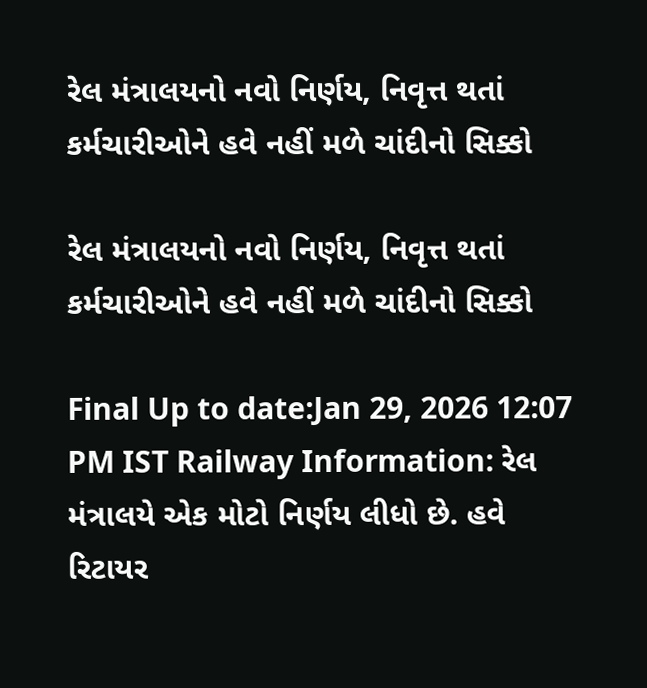રેલ મંત્રાલયનો નવો નિર્ણય, નિવૃત્ત થતાં કર્મચારીઓને હવે નહીં મળે ચાંદીનો સિક્કો

રેલ મંત્રાલયનો નવો નિર્ણય, નિવૃત્ત થતાં કર્મચારીઓને હવે નહીં મળે ચાંદીનો સિક્કો

Final Up to date:Jan 29, 2026 12:07 PM IST Railway Information: રેલ મંત્રાલયે એક મોટો નિર્ણય લીધો છે. હવે રિટાયર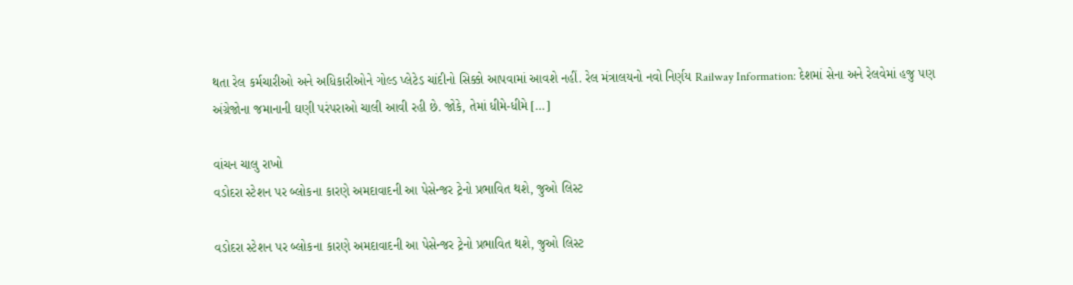થતા રેલ કર્મચારીઓ અને અધિકારીઓને ગોલ્ડ પ્લેટેડ ચાંદીનો સિક્કો આપવામાં આવશે નહીં. રેલ મંત્રાલયનો નવો નિર્ણય Railway Information: દેશમાં સેના અને રેલવેમાં હજુ પણ અંગ્રેજોના જમાનાની ઘણી પરંપરાઓ ચાલી આવી રહી છે. જોકે, તેમાં ધીમે-ધીમે […]

વાંચન ચાલુ રાખો
વડોદરા સ્ટેશન પર બ્લોકના કારણે અમદાવાદની આ પેસેન્જર ટ્રેનો પ્રભાવિત થશે, જુઓ લિસ્ટ

વડોદરા સ્ટેશન પર બ્લોકના કારણે અમદાવાદની આ પેસેન્જર ટ્રેનો પ્રભાવિત થશે, જુઓ લિસ્ટ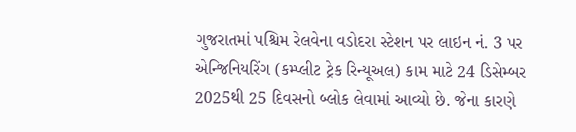ગુજરાતમાં પશ્ચિમ રેલવેના વડોદરા સ્ટેશન પર લાઇન નં. 3 પર એન્જિનિયરિંગ (કમ્પ્લીટ ટ્રેક રિન્યૂઅલ) કામ માટે 24 ડિસેમ્બર 2025થી 25 દિવસનો બ્લોક લેવામાં આવ્યો છે. જેના કારણે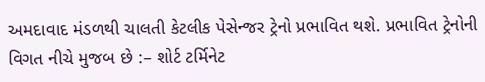અમદાવાદ મંડળથી ચાલતી કેટલીક પેસેન્જર ટ્રેનો પ્રભાવિત થશે. પ્રભાવિત ટ્રેનોની વિગત નીચે મુજબ છે :– શોર્ટ ટર્મિનેટ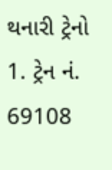થનારી ટ્રેનો 1. ટ્રેન નં. 69108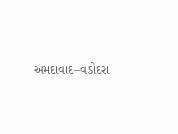અમદાવાદ–વડોદરા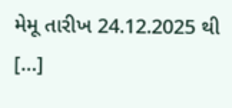મેમૂ તારીખ 24.12.2025 થી […]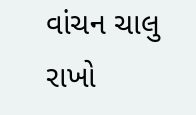વાંચન ચાલુ રાખો